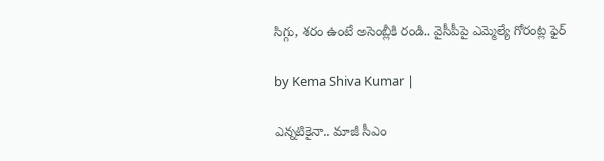సిగ్గు, శరం ఉంటే అసెంబ్లీకి రండి.. వైసీపీపై ఎమ్మెల్యే గోరంట్ల ఫైర్

by Kema Shiva Kumar |

ఎన్నటికైనా.. మాజీ సీఎం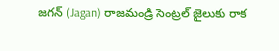జగన్ (Jagan) రాజమండ్రి సెంట్రల్ జైలుకు రాక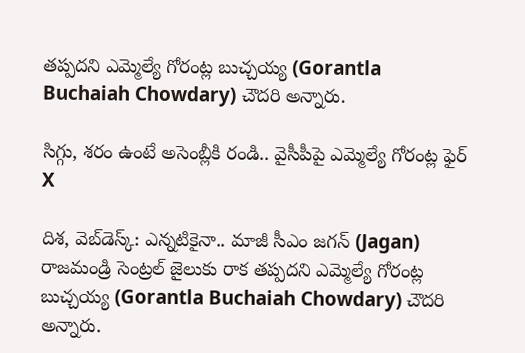తప్పదని ఎమ్మెల్యే గోరంట్ల బుచ్చయ్య (Gorantla Buchaiah Chowdary) చౌదరి అన్నారు.

సిగ్గు, శరం ఉంటే అసెంబ్లీకి రండి.. వైసీపీపై ఎమ్మెల్యే గోరంట్ల ఫైర్
X

దిశ, వెబ్‌డెస్క్: ఎన్నటికైనా.. మాజీ సీఎం జగన్ (Jagan) రాజమండ్రి సెంట్రల్ జైలుకు రాక తప్పదని ఎమ్మెల్యే గోరంట్ల బుచ్చయ్య (Gorantla Buchaiah Chowdary) చౌదరి అన్నారు.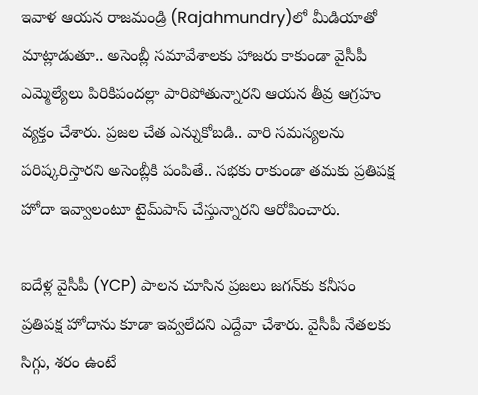ఇవాళ ఆయన రాజమండ్రి (Rajahmundry)లో మీడియాతో మాట్లాడుతూ.. అసెంబ్లీ సమావేశాలకు హాజరు కాకుండా వైసీపీ ఎమ్మెల్యేలు పిరికిపందల్లా పారిపోతున్నారని ఆయన తీవ్ర ఆగ్రహం వ్యక్తం చేశారు. ప్రజల చేత ఎన్నుకోబడి.. వారి సమస్యలను పరిష్కరిస్తారని అసెంబ్లీకి పంపితే.. సభకు రాకుండా తమకు ప్రతిపక్ష హోదా ఇవ్వాలంటూ టైమ్‌పాస్ చేస్తున్నారని ఆరోపించారు.

ఐదేళ్ల వైసీపీ (YCP) పాలన చూసిన ప్రజలు జగన్‌కు కనీసం ప్రతిపక్ష హోదాను కూడా ఇవ్వలేదని ఎద్దేవా చేశారు. వైసీపీ నేతలకు సిగ్గు, శరం ఉంటే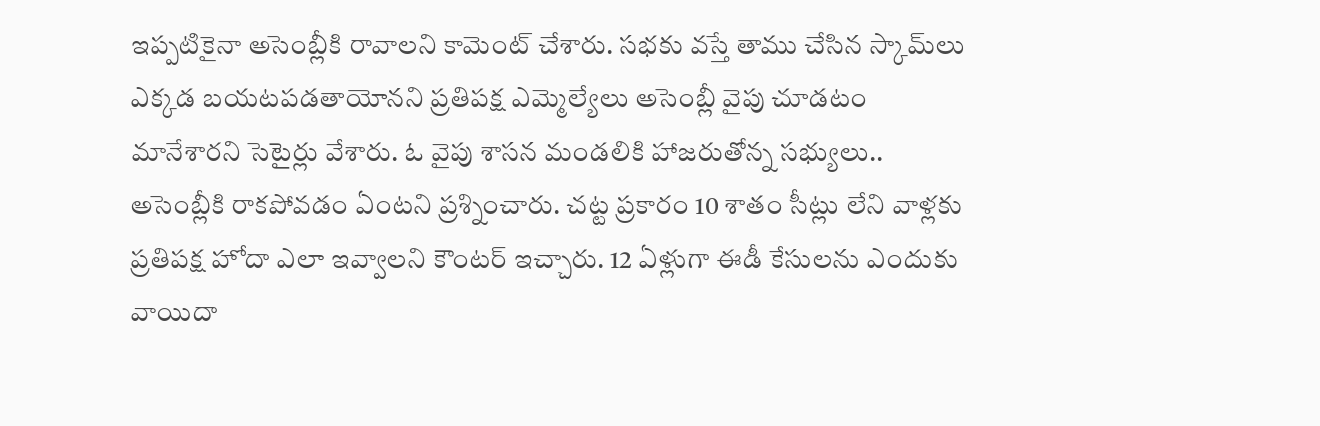ఇప్పటికైనా అసెంబ్లీకి రావాలని కామెంట్ చేశారు. సభకు వస్తే తాము చేసిన స్కామ్‌లు ఎక్కడ బయటపడతాయోనని ప్రతిపక్ష ఎమ్మెల్యేలు అసెంబ్లీ వైపు చూడటం మానేశారని సెటైర్లు వేశారు. ఓ వైపు శాసన మండలికి హాజరుతోన్న సభ్యులు.. అసెంబ్లీకి రాకపోవడం ఏంటని ప్రశ్నించారు. చట్ట ప్రకారం 10 శాతం సీట్లు లేని వాళ్లకు ప్రతిపక్ష హోదా ఎలా ఇవ్వాలని కౌంటర్ ఇచ్చారు. 12 ఏళ్లుగా ఈడీ కేసులను ఎందుకు వాయిదా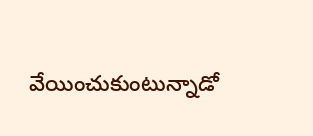వేయించుకుంటున్నాడో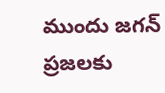ముందు జగన్ ప్రజలకు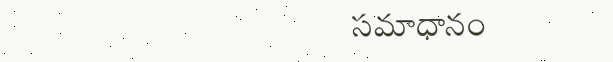సమాధానం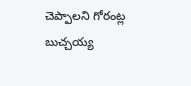చెప్పాలని గోరంట్ల బుచ్చయ్య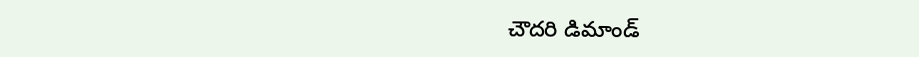చౌదరి డిమాండ్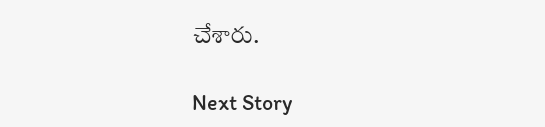చేశారు.

Next Story